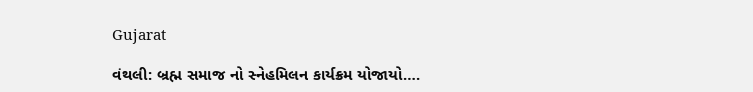Gujarat

વંથલી: બ્રહ્મ સમાજ નો સ્નેહમિલન કાર્યક્રમ યોજાયો….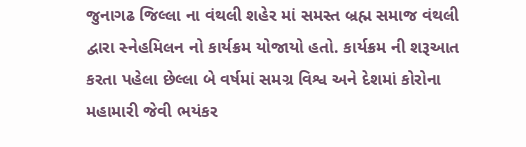જુનાગઢ જિલ્લા ના વંથલી શહેર માં સમસ્ત બ્રહ્મ સમાજ વંથલી દ્વારા સ્નેહમિલન નો કાર્યક્રમ યોજાયો હતો. કાર્યક્રમ ની શરૂઆત કરતા પહેલા છેલ્લા બે વર્ષમાં સમગ્ર વિશ્વ અને દેશમાં કોરોના મહામારી જેવી ભયંકર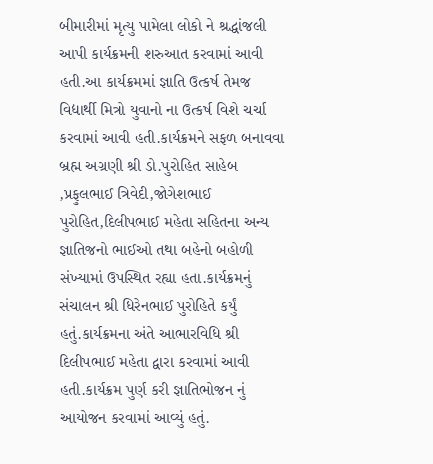બીમારીમાં મૃત્યુ પામેલા લોકો ને શ્રદ્ધાંજલી આપી કાર્યક્રમની શરુઆત કરવામાં આવી હતી.આ કાર્યક્રમમાં જ્ઞાતિ ઉત્કર્ષ તેમજ વિદ્યાર્થી મિત્રો યુવાનો ના ઉત્કર્ષ વિશે ચર્ચા કરવામાં આવી હતી.કાર્યક્રમને સફળ બનાવવા બ્રહ્મ અગ્રણી શ્રી ડો.પુરોહિત સાહેબ ,પ્રફુલભાઈ ત્રિવેદી,જોગેશભાઈ પુરોહિત,દિલીપભાઈ મહેતા સહિતના અન્ય જ્ઞાતિજનો ભાઈઓ તથા બહેનો બહોળી સંખ્યામાં ઉપસ્થિત રહ્યા હતા.કાર્યક્રમનું સંચાલન શ્રી ધિરેનભાઈ પુરોહિતે કર્યું હતું.કાર્યક્રમના અંતે આભારવિધિ શ્રી દિલીપભાઈ મહેતા દ્વારા કરવામાં આવી હતી.કાર્યક્રમ પુર્ણ કરી જ્ઞાતિભોજન નું આયોજન કરવામાં આવ્યું હતું.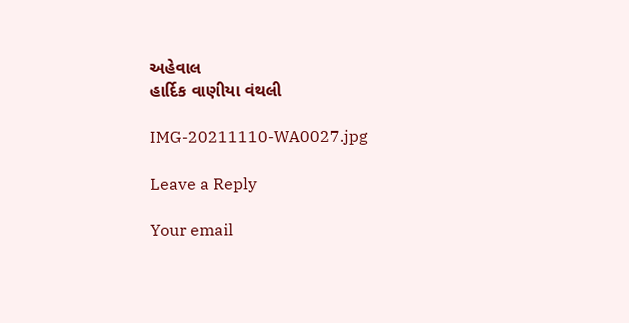અહેવાલ
હાર્દિક વાણીયા વંથલી

IMG-20211110-WA0027.jpg

Leave a Reply

Your email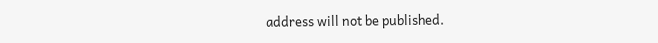address will not be published.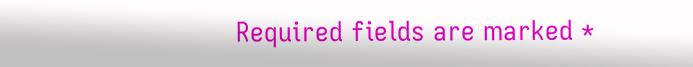Required fields are marked *